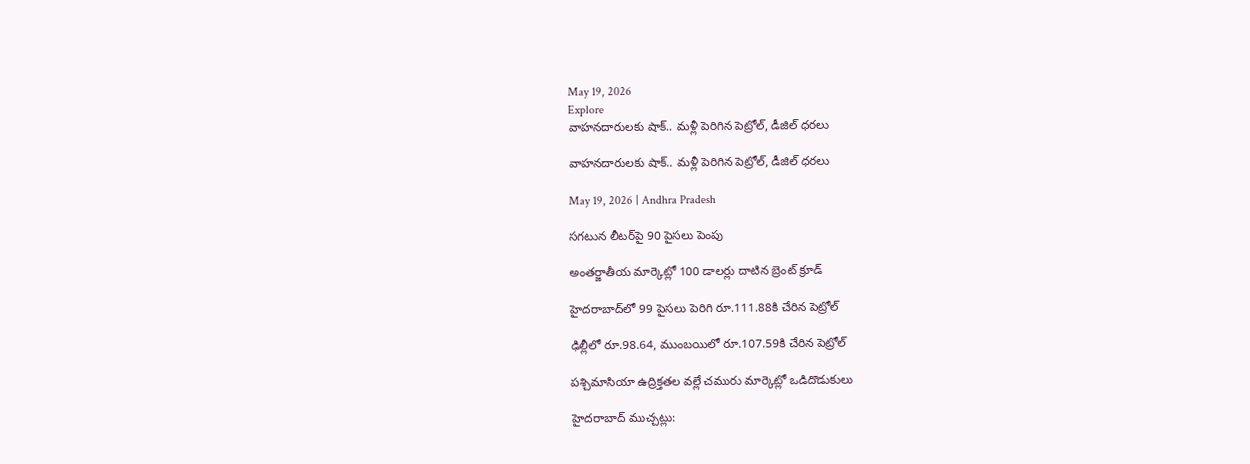May 19, 2026
Explore
వాహనదారులకు షాక్‌.. మళ్లీ పెరిగిన పెట్రోల్‌, డీజిల్‌ ధరలు

వాహనదారులకు షాక్‌.. మళ్లీ పెరిగిన పెట్రోల్‌, డీజిల్‌ ధరలు

May 19, 2026 | Andhra Pradesh

సగటున లీటర్‌పై 90 పైసలు పెంపు

అంతర్జాతీయ మార్కెట్లో 100 డాలర్లు దాటిన బ్రెంట్ క్రూడ్

హైదరాబాద్‌లో 99 పైసలు పెరిగి రూ.111.88కి చేరిన పెట్రోల్‌

ఢిల్లీలో రూ.98.64, ముంబయిలో రూ.107.59కి చేరిన పెట్రోల్

పశ్చిమాసియా ఉద్రిక్తతల వల్లే చమురు మార్కెట్లో ఒడిదొడుకులు

హైదరాబాద్‌ ముచ్చట్లు: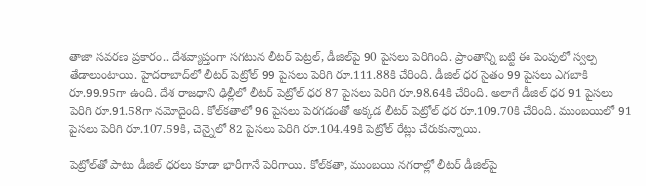తాజా సవరణ ప్రకారం.. దేశవ్యాప్తంగా సగటున లీటర్‌ పెట్రల్‌, డీజిల్‌పై 90 పైసలు పెరిగింది. ప్రాంతాన్ని బట్టి ఈ పెంపులో స్వల్ప తేడాలుంటాయి. హైదరాబాద్‌లో లీటర్‌ పెట్రోల్‌ 99 పైసలు పెరిగి రూ.111.88కి చేరింది. డీజిల్‌ ధర సైతం 99 పైసలు ఎగబాకి రూ.99.95గా ఉంది. దేశ రాజధాని ఢిల్లీలో లీటర్ పెట్రోల్ ధర 87 పైసలు పెరిగి రూ.98.64కి చేరింది. అలాగే డీజిల్ ధర 91 పైసలు పెరిగి రూ.91.58గా నమోదైంది. కోల్‌కతాలో 96 పైసలు పెరగడంతో అక్కడ లీటర్ పెట్రోల్ ధర రూ.109.70కి చేరింది. ముంబయిలో 91 పైసలు పెరిగి రూ.107.59కి, చెన్నైలో 82 పైసలు పెరిగి రూ.104.49కి పెట్రోల్ రేట్లు చేరుకున్నాయి.

పెట్రోల్‌తో పాటు డీజిల్ ధరలు కూడా భారీగానే పెరిగాయి. కోల్‌కతా, ముంబయి నగరాల్లో లీటర్‌ డీజిల్‌పై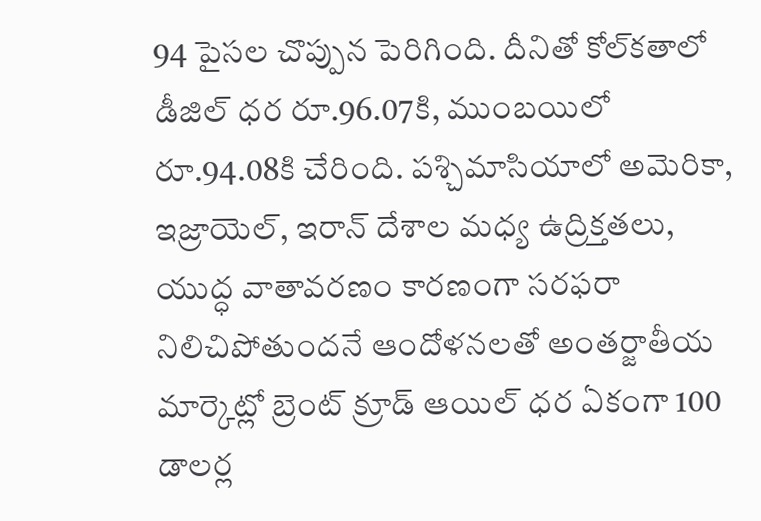94 పైసల చొప్పున పెరిగింది. దీనితో కోల్‌కతాలో డీజిల్ ధర రూ.96.07కి, ముంబయిలో రూ.94.08కి చేరింది. పశ్చిమాసియాలో అమెరికా, ఇజ్రాయెల్, ఇరాన్ దేశాల మధ్య ఉద్రిక్తతలు, యుద్ధ వాతావరణం కారణంగా సరఫరా నిలిచిపోతుందనే ఆందోళనలతో అంతర్జాతీయ మార్కెట్లో బ్రెంట్ క్రూడ్ ఆయిల్ ధర ఏకంగా 100 డాలర్ల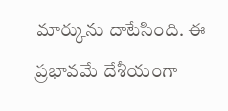మార్కును దాటేసింది. ఈ ప్రభావమే దేశీయంగా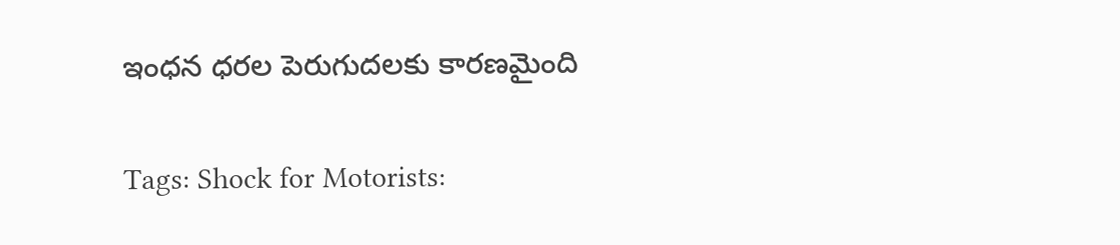ఇంధన ధరల పెరుగుదలకు కారణమైంది

Tags: Shock for Motorists: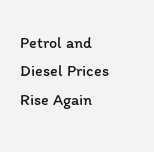Petrol and Diesel Prices Rise Again